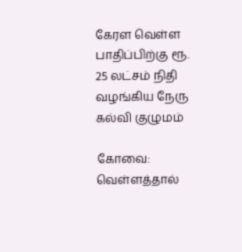கேரள வெள்ள பாதிப்பிற்கு ரூ. 25 லட்சம் நிதி வழங்கிய நேரு கல்வி குழுமம்

கோவை: வெள்ளத்தால்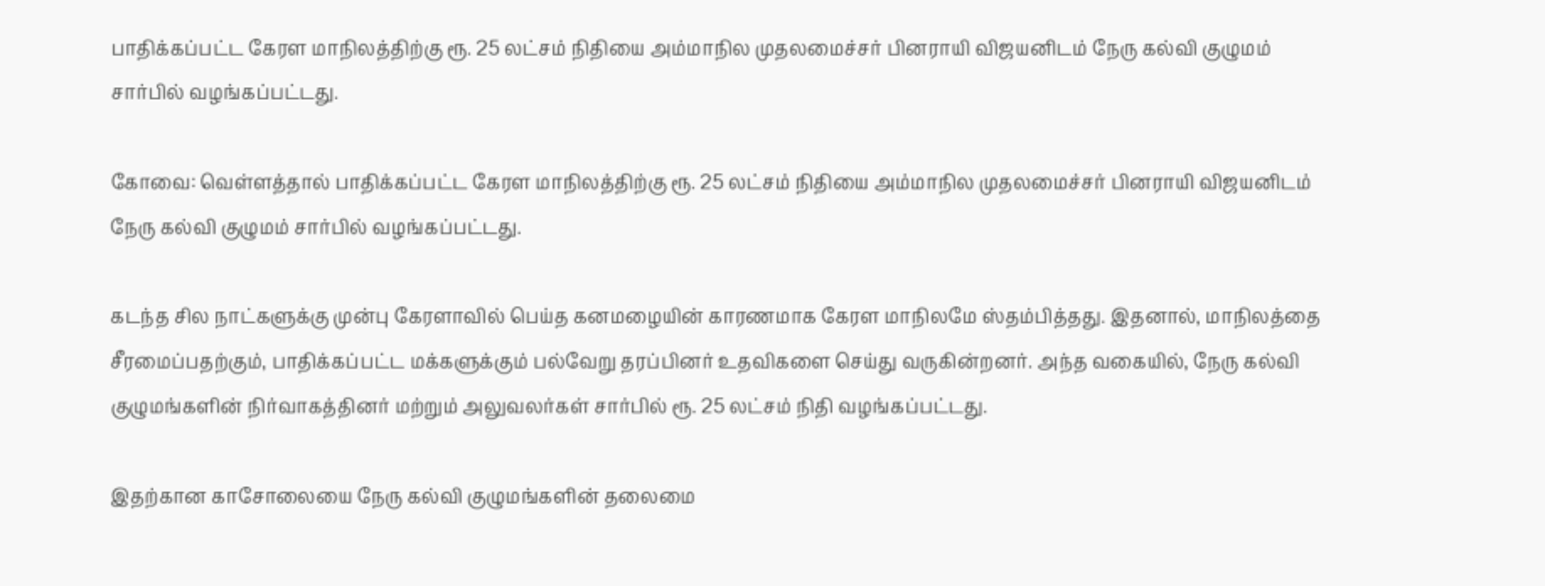பாதிக்கப்பட்ட கேரள மாநிலத்திற்கு ரூ. 25 லட்சம் நிதியை அம்மாநில முதலமைச்சர் பினராயி விஜயனிடம் நேரு கல்வி குழுமம் சார்பில் வழங்கப்பட்டது.

கோவை: வெள்ளத்தால் பாதிக்கப்பட்ட கேரள மாநிலத்திற்கு ரூ. 25 லட்சம் நிதியை அம்மாநில முதலமைச்சர் பினராயி விஜயனிடம் நேரு கல்வி குழுமம் சார்பில் வழங்கப்பட்டது.

கடந்த சில நாட்களுக்கு முன்பு கேரளாவில் பெய்த கனமழையின் காரணமாக கேரள மாநிலமே ஸ்தம்பித்தது. இதனால், மாநிலத்தை சீரமைப்பதற்கும், பாதிக்கப்பட்ட மக்களுக்கும் பல்வேறு தரப்பினர் உதவிகளை செய்து வருகின்றனர். அந்த வகையில், நேரு கல்வி குழுமங்களின் நிர்வாகத்தினர் மற்றும் அலுவலர்கள் சார்பில் ரூ. 25 லட்சம் நிதி வழங்கப்பட்டது.

இதற்கான காசோலையை நேரு கல்வி குழுமங்களின் தலைமை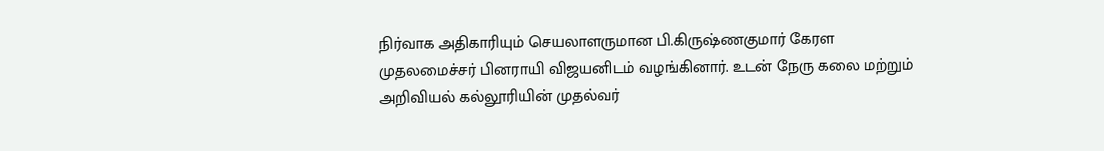நிர்வாக அதிகாரியும் செயலாளருமான பி.கிருஷ்ணகுமார் கேரள முதலமைச்சர் பினராயி விஜயனிடம் வழங்கினார். உடன் நேரு கலை மற்றும் அறிவியல் கல்லூரியின் முதல்வர்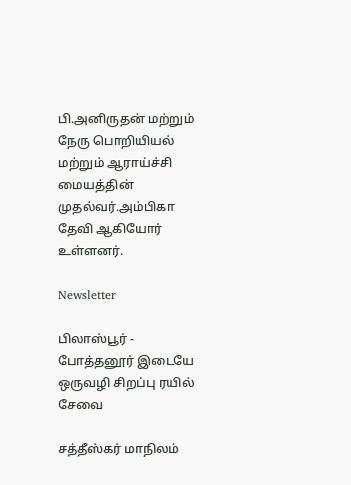பி.அனிருதன் மற்றும் நேரு பொறியியல் மற்றும் ஆராய்ச்சி மையத்தின் முதல்வர்.அம்பிகா தேவி ஆகியோர் உள்ளனர்.

Newsletter

பிலாஸ்பூர் - போத்தனூர் இடையே ஒருவழி சிறப்பு ரயில் சேவை

சத்தீஸ்கர் மாநிலம்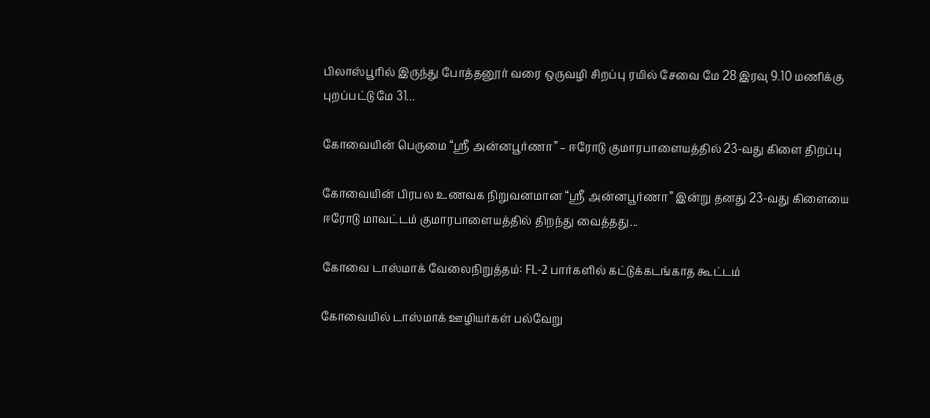பிலாஸ்பூரில் இருந்து போத்தனூர் வரை ஒருவழி சிறப்பு ரயில் சேவை மே 28 இரவு 9.10 மணிக்கு புறப்பட்டு மே 31...

கோவையின் பெருமை “ஸ்ரீ அன்னபூர்ணா” – ஈரோடு குமாரபாளையத்தில் 23-வது கிளை திறப்பு

கோவையின் பிரபல உணவக நிறுவனமான “ஸ்ரீ அன்னபூர்ணா” இன்று தனது 23-வது கிளையை ஈரோடு மாவட்டம் குமாரபாளையத்தில் திறந்து வைத்தது...

கோவை டாஸ்மாக் வேலைநிறுத்தம்: FL-2 பார்களில் கட்டுக்கடங்காத கூட்டம்

கோவையில் டாஸ்மாக் ஊழியர்கள் பல்வேறு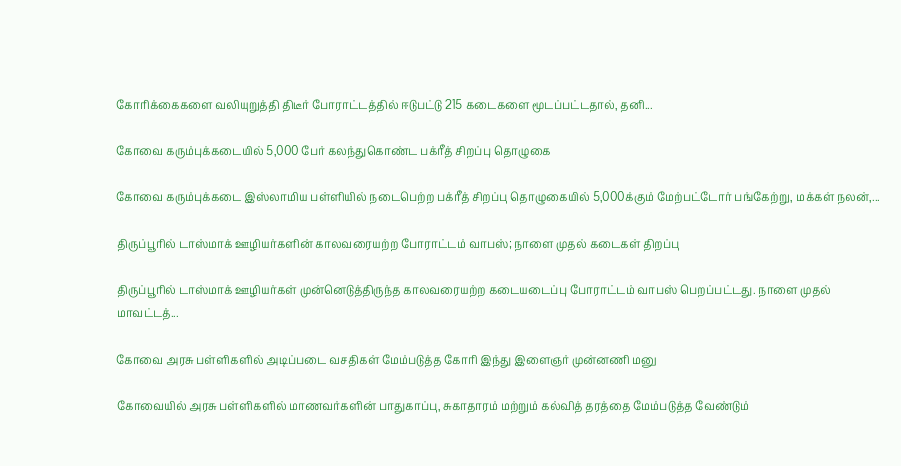கோரிக்கைகளை வலியுறுத்தி திடீர் போராட்டத்தில் ஈடுபட்டு 215 கடைகளை மூடப்பட்டதால், தனி...

கோவை கரும்புக்கடையில் 5,000 பேர் கலந்துகொண்ட பக்ரீத் சிறப்பு தொழுகை

கோவை கரும்புக்கடை இஸ்லாமிய பள்ளியில் நடைபெற்ற பக்ரீத் சிறப்பு தொழுகையில் 5,000க்கும் மேற்பட்டோர் பங்கேற்று, மக்கள் நலன்,...

திருப்பூரில் டாஸ்மாக் ஊழியர்களின் காலவரையற்ற போராட்டம் வாபஸ்; நாளை முதல் கடைகள் திறப்பு

திருப்பூரில் டாஸ்மாக் ஊழியர்கள் முன்னெடுத்திருந்த காலவரையற்ற கடையடைப்பு போராட்டம் வாபஸ் பெறப்பட்டது. நாளை முதல் மாவட்டத்...

கோவை அரசு பள்ளிகளில் அடிப்படை வசதிகள் மேம்படுத்த கோரி இந்து இளைஞர் முன்னணி மனு

கோவையில் அரசு பள்ளிகளில் மாணவர்களின் பாதுகாப்பு, சுகாதாரம் மற்றும் கல்வித் தரத்தை மேம்படுத்த வேண்டும்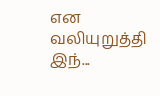என வலியுறுத்தி இந்...